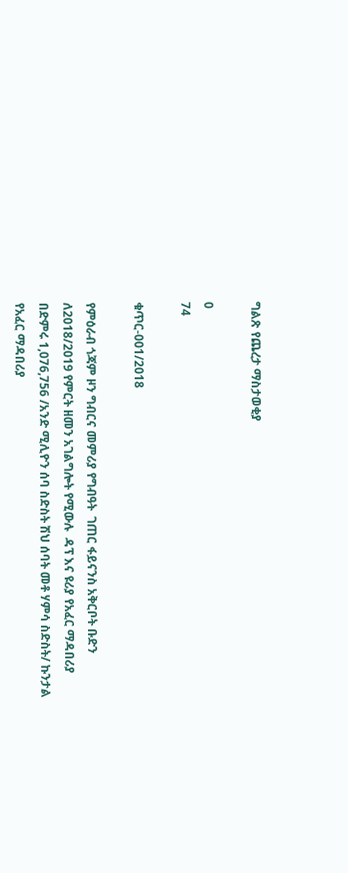ግልጽ የጨረታ ማስታወቂያ

0
74

ቁጥር-001/2018

የምዕራብ ጎጃም ዞን ግብርና መምሪያ የግብዓት  ገጠር ፋይናንስ አቅርቦት ቡድን ለ2018/2019 የምርት ዘመን አገልግሎት የሚውሉ  ዳፕ እና ዩሪያ የአፈር ማዳበሪያ በድምሩ 1,076,756 /አንድ ሚሊዮን ሰባ ስድስት ሽህ ሰባት መቶ ሃምሳ ስድስት/ ኩንታል የአፈር ማዳበሪያ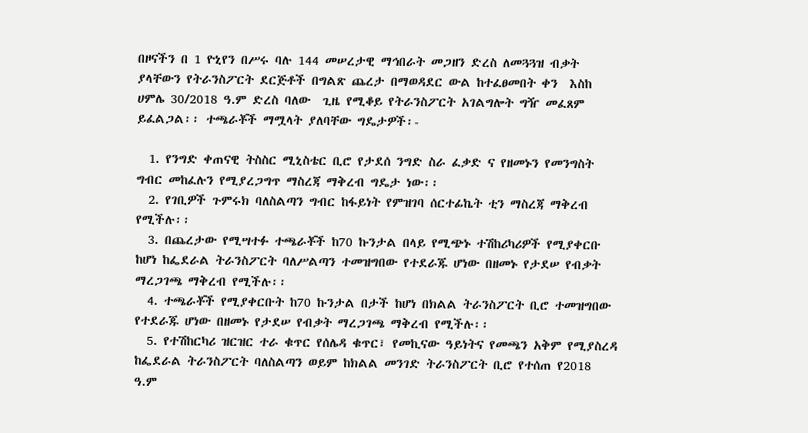በዞናችን በ 1 ዮኒየን በሥሩ ባሉ 144 መሠረታዊ ማኅበራት መጋዘን ድረስ ለመጓጓዝ ብቃት ያላቸውን የትራንስፖርት ደርጅቶች በግልጽ ጨረታ በማወዳደር ውል ከተፈፀመበት ቀን  እስከ ሀምሌ 30/2018 ዓ.ም ድረስ ባለው  ጊዜ የሚቆይ የትራንስፖርት አገልግሎት ግዥ መፈጸም ይፈልጋል፡፡ ተጫራቾች ማሟላት ያለባቸው ግዴታዎች፡-

  1. የንግድ ቀጠናዊ ትስስር ሚኒስቴር ቢሮ የታደሰ ንግድ ስራ ፈቃድ ና የዘመኑን የመንግስት ግብር መከፈሉን የሚያረጋግጥ ማስረጃ ማቅረብ ግዴታ ነው፡፡
  2. የገቢዎች ጉምሩክ ባለስልጣን ግብር ከፋይነት የምዝገባ ሰርተፊኬት ቲን ማስረጃ ማቅረብ የሚችሉ፡፡
  3. በጨረታው የሚሣተፉ ተጫራቾች ከ70 ኩንታል በላይ የሚጭኑ ተሽከሪካሪዎች የሚያቀርቡ ከሆነ ከፌደራል ትራንስፖርት ባለሥልጣን ተመዝግበው የተደራጁ ሆነው በዘመኑ የታደሠ የብቃት ማረጋገጫ ማቅረብ የሚችሉ፡፡
  4. ተጫራቾች የሚያቀርቡት ከ70 ኩንታል በታች ከሆነ በክልል ትራንስፖርት ቢሮ ተመዝግበው የተደራጁ ሆነው በዘመኑ የታደሠ የብቃት ማረጋገጫ ማቅረብ የሚችሉ፡፡
  5. የተሽከርካሪ ዝርዝር ተራ ቁጥር የሰሌዳ ቁጥር፣ የመኪናው ዓይነትና የመጫን አቅም የሚያስረዳ ከፌደራል ትራንስፖርት ባለስልጣን ወይም ከክልል መንገድ ትራንስፖርት ቢሮ የተሰጠ የ2018 ዓ.ም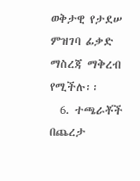ወቅታዊ የታደሠ ምዝገባ ፊቃድ ማስረጃ ማቅረብ የሚችሉ፡፡
  6. ተጫራቾች በጨረታ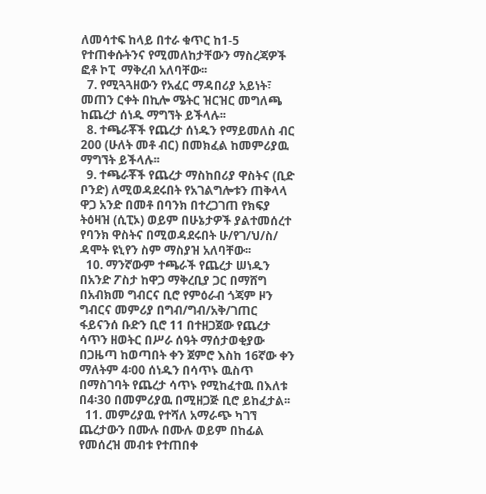ለመሳተፍ ከላይ በተራ ቁጥር ከ1-5 የተጠቀሱትንና የሚመለከታቸውን ማስረጃዎች ፎቶ ኮፒ  ማቅረብ አለባቸው፡፡
  7. የሚጓጓዘውን የአፈር ማዳበሪያ አይነት፣ መጠን ርቀት በኪሎ ሜትር ዝርዝር መግለጫ ከጨረታ ሰነዱ ማግኘት ይችላሉ፡፡
  8. ተጫራቾች የጨረታ ሰነዱን የማይመለስ ብር 200 (ሁለት መቶ ብር) በመክፈል ከመምሪያዉ ማግኘት ይችላሉ፡፡
  9. ተጫራቾች የጨረታ ማስከበሪያ ዋስትና (ቢድ ቦንድ) ለሚወዳደሩበት የአገልግሎቱን ጠቅላላ ዋጋ አንድ በመቶ በባንክ በተረጋገጠ የክፍያ ትዕዛዝ (ሲፒኦ) ወይም በሁኔታዎች ያልተመሰረተ የባንክ ዋስትና በሚወዳደሩበት ሁ/የገ/ህ/ስ/ ዳሞት ዩኒየን ስም ማስያዝ አለባቸው፡፡
  10. ማንኛውም ተጫራች የጨረታ ሠነዱን በአንድ ፖስታ ከዋጋ ማቅረቢያ ጋር በማሸግ በአብክመ ግብርና ቢሮ የምዕራብ ጎጃም ዞን ግብርና መምሪያ በግብ/ግብ/አቅ/ገጠር ፋይናንሰ ቡድን ቢሮ 11 በተዘጋጀው የጨረታ ሳጥን ዘወትር በሥራ ሰዓት ማሰታወቂያው በጋዜጣ ከወጣበት ቀን ጀምሮ እስከ 16ኛው ቀን ማለትም 4፡00 ሰነዱን በሳጥኑ ዉስጥ በማስገባት የጨረታ ሳጥኑ የሚከፈተዉ በእለቱ በ4፡30 በመምሪያዉ በሚዘጋጅ ቢሮ ይከፈታል፡፡
  11. መምሪያዉ የተሻለ አማራጭ ካገኘ ጨረታውን በሙሉ በሙሉ ወይም በከፊል የመሰረዝ መብቱ የተጠበቀ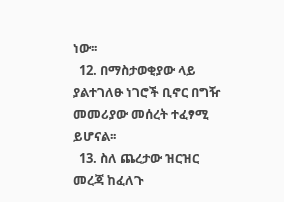ነው፡፡
  12. በማስታወቂያው ላይ ያልተገለፁ ነገሮች ቢኖር በግዥ መመሪያው መሰረት ተፈፃሚ ይሆናል፡፡
  13. ስለ ጨረታው ዝርዝር መረጃ ከፈለጉ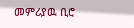መምሪያዉ ቢሮ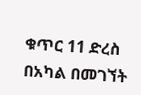ቁጥር 11 ድረስ በአካል በመገኘት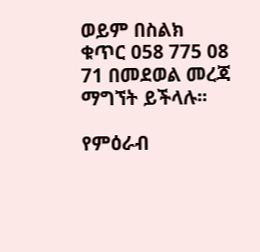ወይም በስልክ ቁጥር 058 775 08 71 በመደወል መረጃ ማግኘት ይችላሉ፡፡

የምዕራብ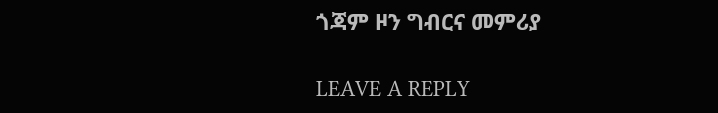ጎጃም ዞን ግብርና መምሪያ

LEAVE A REPLY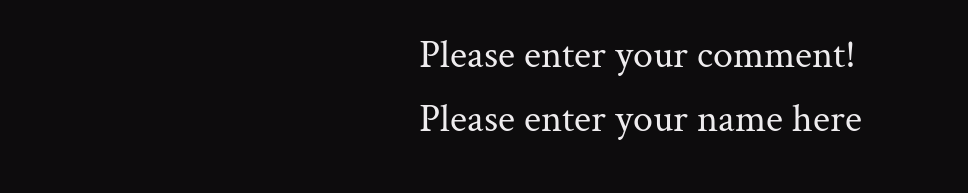Please enter your comment!
Please enter your name here